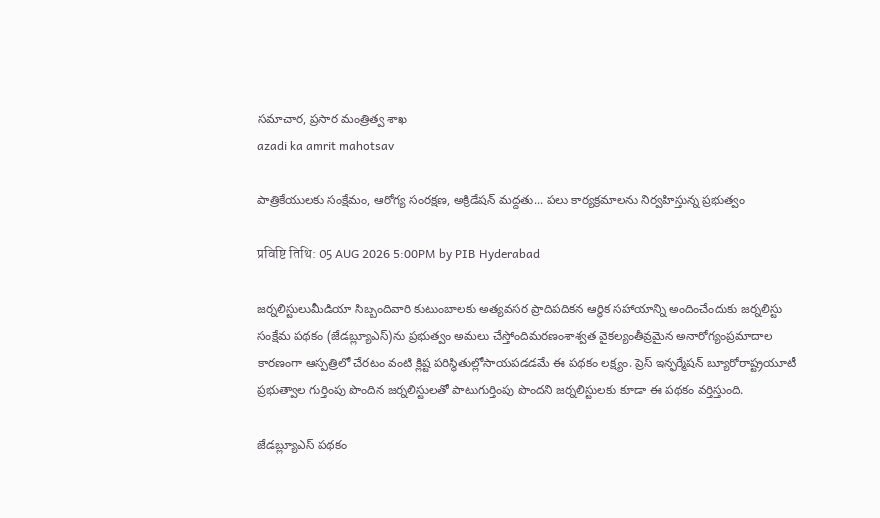సమాచార, ప్రసార మంత్రిత్వ శాఖ
azadi ka amrit mahotsav

పాత్రికేయులకు సంక్షేమం, ఆరోగ్య సంరక్షణ, అక్రిడేషన్‌ మద్దతు... పలు కార్యక్రమాలను నిర్వహిస్తున్న ప్రభుత్వం

प्रविष्टि तिथि: 05 AUG 2026 5:00PM by PIB Hyderabad

జర్నలిస్టులుమీడియా సిబ్బందివారి కుటుంబాలకు అత్యవసర ప్రాదిపదికన ఆర్థిక సహాయాన్ని అందించేందుకు జర్నలిస్టు సంక్షేమ పథకం (జేడబ్ల్యూఎస్‌)ను ప్రభుత్వం అమలు చేస్తోందిమరణంశాశ్వత వైకల్యంతీవ్రమైన అనారోగ్యంప్రమాదాల కారణంగా ఆస్పత్రిలో చేరటం వంటి క్లిష్ట పరిస్థితుల్లోసాయపడడమే ఈ పథకం లక్ష్యం. ప్రెస్ ఇన్ఫర్మేషన్ బ్యూరోరాష్ట్రయూటీ ప్రభుత్వాల గుర్తింపు పొందిన జర్నలిస్టులతో పాటుగుర్తింపు పొందని జర్నలిస్టులకు కూడా ఈ పథకం వర్తిస్తుంది.

జేడబ్ల్యూఎస్ పథకం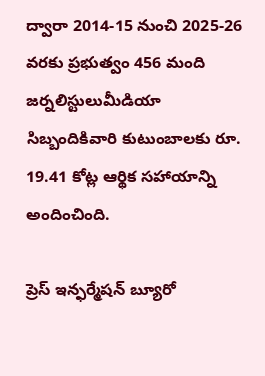ద్వారా 2014-15 నుంచి 2025-26 వరకు ప్రభుత్వం 456 మంది జర్నలిస్టులుమీడియా సిబ్బందికివారి కుటుంబాలకు రూ. 19.41 కోట్ల ఆర్థిక సహాయాన్ని అందించింది.

ప్రెస్ ఇన్ఫర్మేషన్ బ్యూరో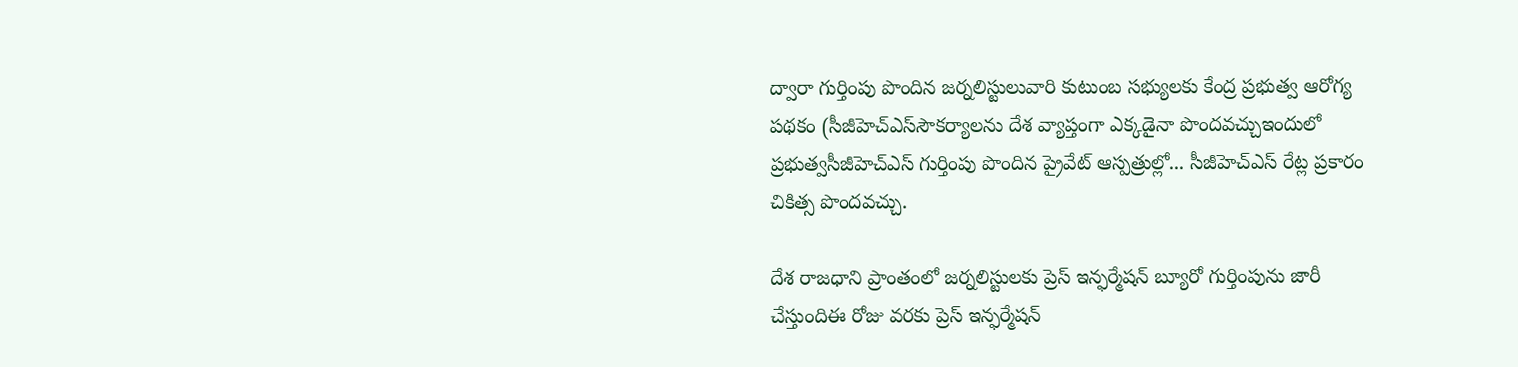ద్వారా గుర్తింపు పొందిన జర్నలిస్టులువారి కుటుంబ సభ్యులకు కేంద్ర ప్రభుత్వ ఆరోగ్య పథకం (సీజీహెచ్‌ఎస్‌సౌకర్యాలను దేశ వ్యాప్తంగా ఎక్కడైనా పొందవచ్చుఇందులో ప్రభుత్వసీజీహెచ్‌ఎస్‌ గుర్తింపు పొందిన ప్రైవేట్ ఆస్పత్రుల్లో... సీజీహెచ్‌ఎస్‌ రేట్ల ప్రకారం చికిత్స పొందవచ్చు.

దేశ రాజధాని ప్రాంతంలో జర్నలిస్టులకు ప్రెస్ ఇన్ఫర్మేషన్ బ్యూరో గుర్తింపును జారీ చేస్తుందిఈ రోజు వరకు ప్రెస్ ఇన్ఫర్మేషన్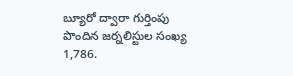బ్యూరో ద్వారా గుర్తింపు పొందిన జర్నలిస్టుల సంఖ్య 1,786.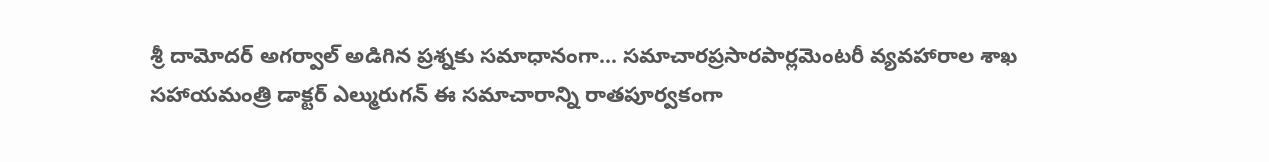శ్రీ దామోదర్ అగర్వాల్ అడిగిన ప్రశ్నకు సమాధానంగా... సమాచారప్రసారపార్లమెంటరీ వ్యవహారాల శాఖ సహాయమంత్రి డాక్టర్ ఎల్మురుగన్‌ ఈ సమాచారాన్ని రాతపూర్వకంగా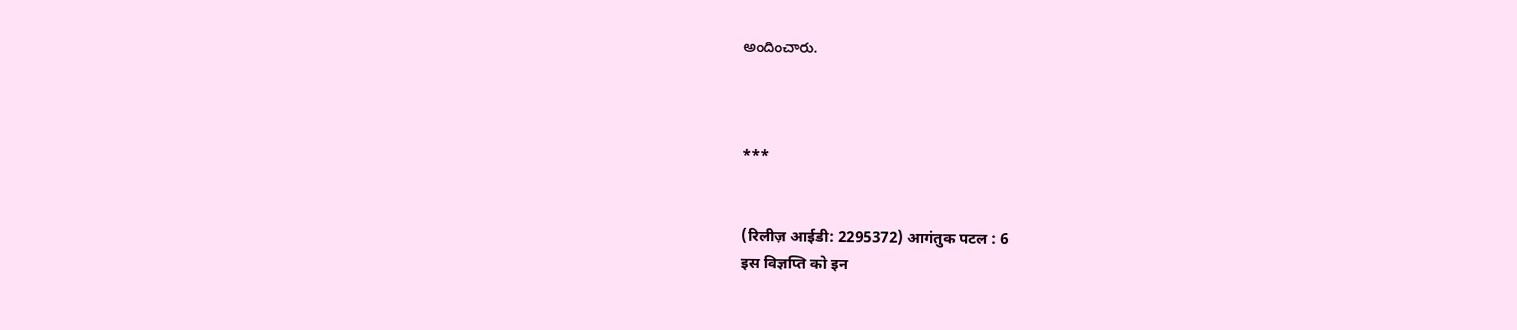అందించారు.



***


(रिलीज़ आईडी: 2295372) आगंतुक पटल : 6
इस विज्ञप्ति को इन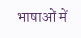भाषाओं में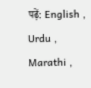पढ़ें: English , Urdu , Marathi ,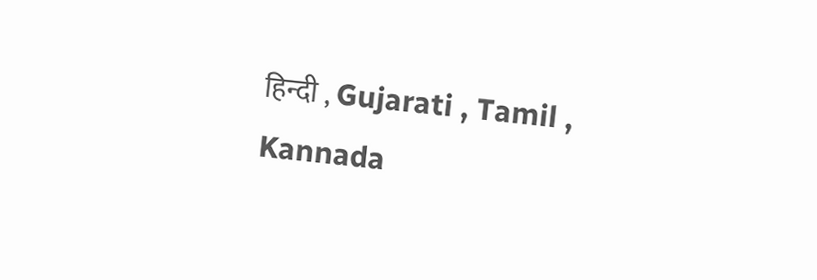हिन्दी , Gujarati , Tamil , Kannada